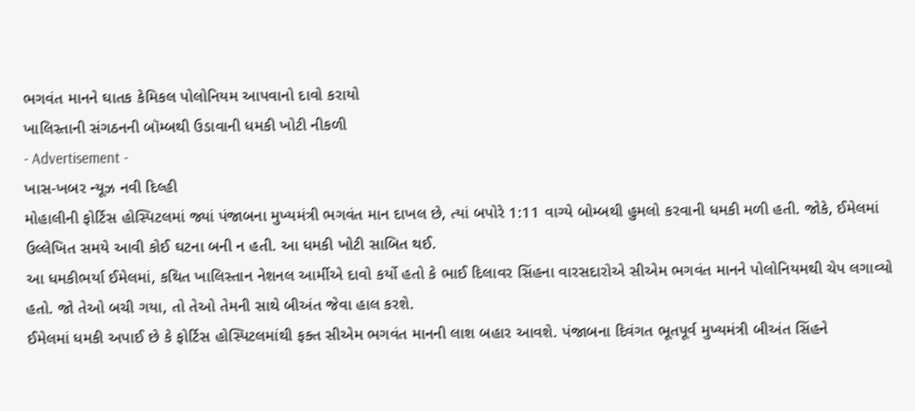ભગવંત માનને ઘાતક કેમિકલ પોલોનિયમ આપવાનો દાવો કરાયો
ખાલિસ્તાની સંગઠનની બૉમ્બથી ઉડાવાની ધમકી ખોટી નીકળી
- Advertisement -
ખાસ-ખબર ન્યૂઝ નવી દિલ્હી
મોહાલીની ફોર્ટિસ હોસ્પિટલમાં જ્યાં પંજાબના મુખ્યમંત્રી ભગવંત માન દાખલ છે, ત્યાં બપોરે 1:11 વાગ્યે બોમ્બથી હુમલો કરવાની ધમકી મળી હતી. જોકે, ઈમેલમાં ઉલ્લેખિત સમયે આવી કોઈ ઘટના બની ન હતી. આ ધમકી ખોટી સાબિત થઈ.
આ ધમકીભર્યા ઈમેલમાં, કથિત ખાલિસ્તાન નેશનલ આર્મીએ દાવો કર્યો હતો કે ભાઈ દિલાવર સિંહના વારસદારોએ સીએમ ભગવંત માનને પોલોનિયમથી ચેપ લગાવ્યો હતો. જો તેઓ બચી ગયા, તો તેઓ તેમની સાથે બીઅંત જેવા હાલ કરશે.
ઈમેલમાં ધમકી અપાઈ છે કે ફોર્ટિસ હોસ્પિટલમાંથી ફક્ત સીએમ ભગવંત માનની લાશ બહાર આવશે. પંજાબના દિવંગત ભૂતપૂર્વ મુખ્યમંત્રી બીઅંત સિંહને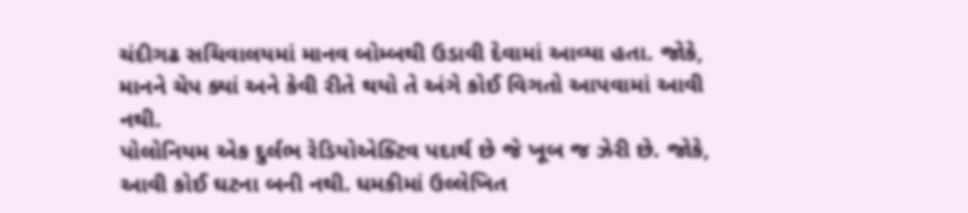ચંદીગઢ સચિવાલયમાં માનવ બોમ્બથી ઉડાવી દેવામાં આવ્યા હતા. જોકે, માનને ચેપ ક્યાં અને કેવી રીતે થયો તે અંગે કોઈ વિગતો આપવામાં આવી નથી.
પોલોનિયમ એક દુર્લભ રેડિયોએક્ટિવ પદાર્થ છે જે ખૂબ જ ઝેરી છે. જોકે, આવી કોઈ ઘટના બની નથી. ધમકીમાં ઉલ્લેખિત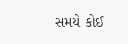સમયે કોઈ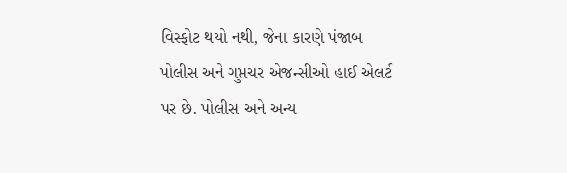વિસ્ફોટ થયો નથી, જેના કારણે પંજાબ પોલીસ અને ગુપ્તચર એજન્સીઓ હાઈ એલર્ટ પર છે. પોલીસ અને અન્ય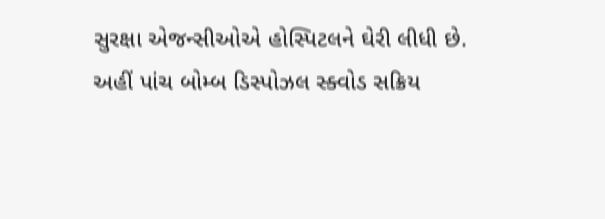સુરક્ષા એજન્સીઓએ હોસ્પિટલને ઘેરી લીધી છે.
અહીં પાંચ બોમ્બ ડિસ્પોઝલ સ્ક્વોડ સક્રિય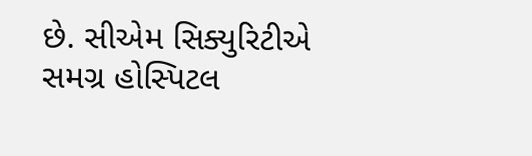છે. સીએમ સિક્યુરિટીએ સમગ્ર હોસ્પિટલ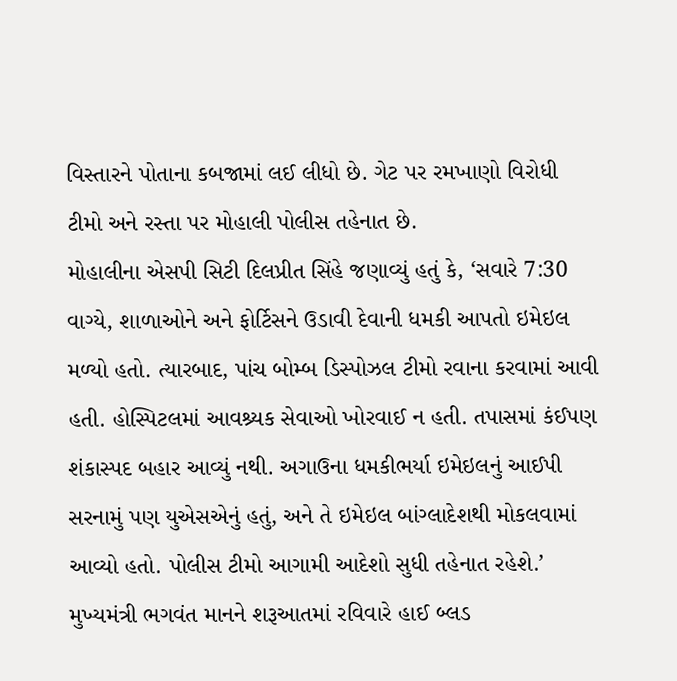વિસ્તારને પોતાના કબજામાં લઈ લીધો છે. ગેટ પર રમખાણો વિરોધી ટીમો અને રસ્તા પર મોહાલી પોલીસ તહેનાત છે.
મોહાલીના એસપી સિટી દિલપ્રીત સિંહે જણાવ્યું હતું કે, ‘સવારે 7:30 વાગ્યે, શાળાઓને અને ફોર્ટિસને ઉડાવી દેવાની ધમકી આપતો ઇમેઇલ મળ્યો હતો. ત્યારબાદ, પાંચ બોમ્બ ડિસ્પોઝલ ટીમો રવાના કરવામાં આવી હતી. હોસ્પિટલમાં આવશ્ર્યક સેવાઓ ખોરવાઈ ન હતી. તપાસમાં કંઈપણ શંકાસ્પદ બહાર આવ્યું નથી. અગાઉના ધમકીભર્યા ઇમેઇલનું આઈપી સરનામું પણ યુએસએનું હતું, અને તે ઇમેઇલ બાંગ્લાદેશથી મોકલવામાં આવ્યો હતો. પોલીસ ટીમો આગામી આદેશો સુધી તહેનાત રહેશે.’
મુખ્યમંત્રી ભગવંત માનને શરૂઆતમાં રવિવારે હાઈ બ્લડ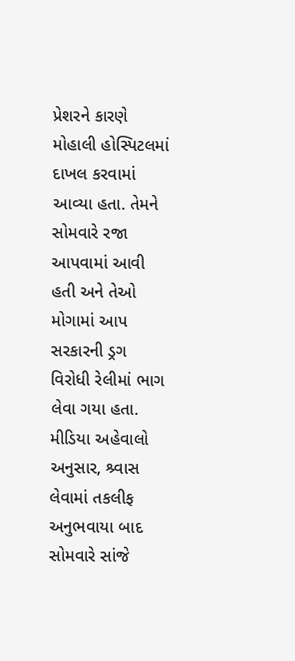પ્રેશરને કારણે મોહાલી હોસ્પિટલમાં દાખલ કરવામાં આવ્યા હતા. તેમને સોમવારે રજા આપવામાં આવી હતી અને તેઓ મોગામાં આપ સરકારની ડ્રગ વિરોધી રેલીમાં ભાગ લેવા ગયા હતા. મીડિયા અહેવાલો અનુસાર, શ્ર્વાસ લેવામાં તકલીફ અનુભવાયા બાદ સોમવારે સાંજે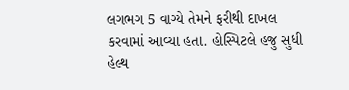લગભગ 5 વાગ્યે તેમને ફરીથી દાખલ કરવામાં આવ્યા હતા. હોસ્પિટલે હજુ સુધી હેલ્થ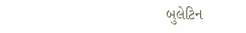બુલેટિન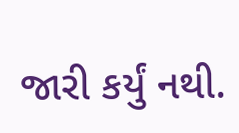જારી કર્યું નથી.